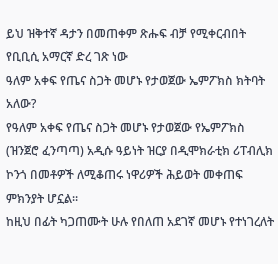ይህ ዝቅተኛ ዳታን በመጠቀም ጽሑፍ ብቻ የሚቀርብበት የቢቢሲ አማርኛ ድረ ገጽ ነው
ዓለም አቀፍ የጤና ስጋት መሆኑ የታወጀው ኤምፖክስ ክትባት አለው?
የዓለም አቀፍ የጤና ስጋት መሆኑ የታወጀው የኤምፖክስ (ዝንጀሮ ፈንጣጣ) አዲሱ ዓይነት ዝርያ በዲሞክራቲክ ሪፐብሊክ ኮንጎ በመቶዎች ለሚቆጠሩ ነዋሪዎች ሕይወት መቀጠፍ ምክንያት ሆኗል።
ከዚህ በፊት ካጋጠሙት ሁሉ የበለጠ አደገኛ መሆኑ የተነገረለት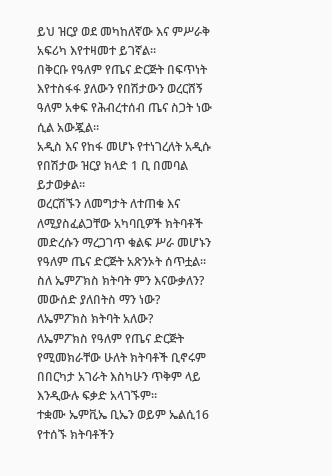ይህ ዝርያ ወደ መካከለኛው እና ምሥራቅ አፍሪካ እየተዛመተ ይገኛል።
በቅርቡ የዓለም የጤና ድርጅት በፍጥነት እየተስፋፋ ያለውን የበሽታውን ወረርሸኝ ዓለም አቀፍ የሕብረተሰብ ጤና ስጋት ነው ሲል አውጇል።
አዲስ እና የከፋ መሆኑ የተነገረለት አዲሱ የበሽታው ዝርያ ክላድ 1 ቢ በመባል ይታወቃል።
ወረርሽኙን ለመግታት ለተጠቁ እና ለሚያስፈልጋቸው አካባቢዎች ክትባቶች መድረሱን ማረጋገጥ ቁልፍ ሥራ መሆኑን የዓለም ጤና ድርጅት አጽንኦት ሰጥቷል።
ስለ ኤምፖክስ ክትባት ምን እናውቃለን? መውሰድ ያለበትስ ማን ነው?
ለኤምፖክስ ክትባት አለው?
ለኤምፖክስ የዓለም የጤና ድርጅት የሚመክራቸው ሁለት ክትባቶች ቢኖሩም በበርካታ አገራት እስካሁን ጥቅም ላይ እንዲውሉ ፍቃድ አላገኙም።
ተቋሙ ኤምቪኤ ቢኤን ወይም ኤልሲ16 የተሰኙ ክትባቶችን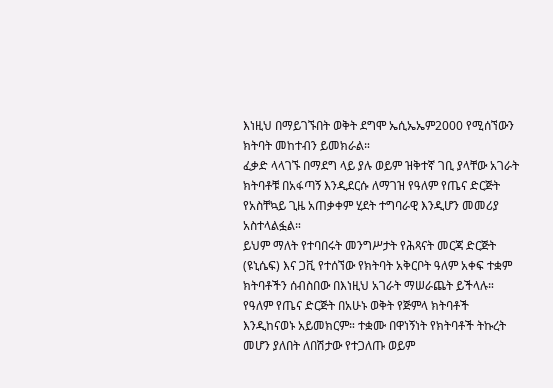እነዚህ በማይገኙበት ወቅት ደግሞ ኤሲኤኤም2000 የሚሰኘውን ክትባት መከተብን ይመክራል።
ፈቃድ ላላገኙ በማደግ ላይ ያሉ ወይም ዝቅተኛ ገቢ ያላቸው አገራት ክትባቶቹ በአፋጣኝ እንዲደርሱ ለማገዝ የዓለም የጤና ድርጅት የአስቸኳይ ጊዜ አጠቃቀም ሂደት ተግባራዊ እንዲሆን መመሪያ አስተላልፏል።
ይህም ማለት የተባበሩት መንግሥታት የሕጻናት መርጃ ድርጅት (ዩኒሴፍ) እና ጋቪ የተሰኘው የክትባት አቅርቦት ዓለም አቀፍ ተቋም ክትባቶችን ሰብስበው በእነዚህ አገራት ማሠራጨት ይችላሉ።
የዓለም የጤና ድርጅት በአሁኑ ወቅት የጅምላ ክትባቶች እንዲከናወኑ አይመክርም። ተቋሙ በዋነኝነት የክትባቶች ትኩረት መሆን ያለበት ለበሽታው የተጋለጡ ወይም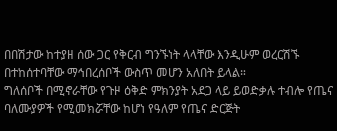በበሽታው ከተያዘ ሰው ጋር የቅርብ ግንኙነት ላላቸው እንዲሁም ወረርሽኙ በተከሰተባቸው ማኅበረሰቦች ውስጥ መሆን አለበት ይላል።
ግለሰቦች በሚኖራቸው የጉዞ ዕቅድ ምክንያት አደጋ ላይ ይወድቃሉ ተብሎ የጤና ባለሙያዎች የሚመክሯቸው ከሆነ የዓለም የጤና ድርጅት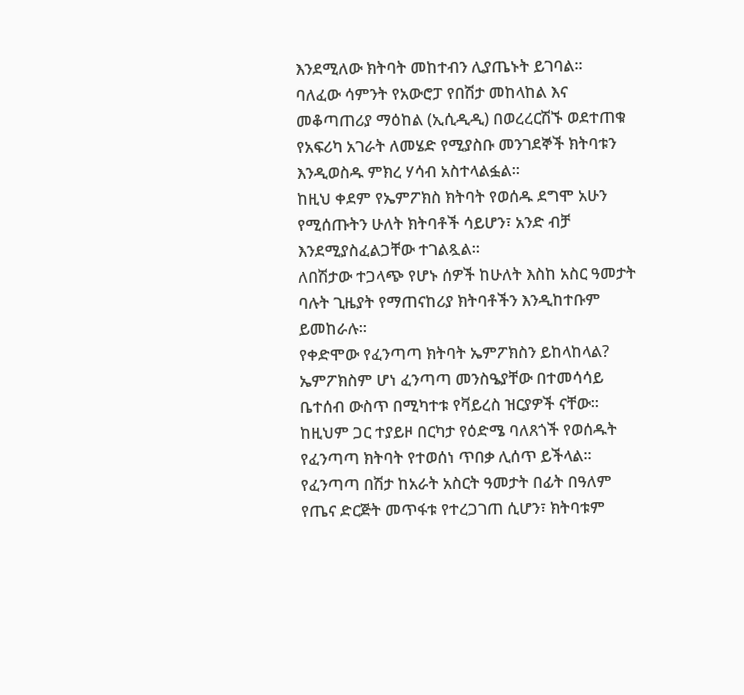እንደሚለው ክትባት መከተብን ሊያጤኑት ይገባል።
ባለፈው ሳምንት የአውሮፓ የበሽታ መከላከል እና መቆጣጠሪያ ማዕከል (ኢሲዲዲ) በወረረርሽኙ ወደተጠቁ የአፍሪካ አገራት ለመሄድ የሚያስቡ መንገደኞች ክትባቱን እንዲወስዱ ምክረ ሃሳብ አስተላልፏል።
ከዚህ ቀደም የኤምፖክስ ክትባት የወሰዱ ደግሞ አሁን የሚሰጡትን ሁለት ክትባቶች ሳይሆን፣ አንድ ብቻ እንደሚያስፈልጋቸው ተገልጿል።
ለበሽታው ተጋላጭ የሆኑ ሰዎች ከሁለት እስከ አስር ዓመታት ባሉት ጊዜያት የማጠናከሪያ ክትባቶችን እንዲከተቡም ይመከራሉ።
የቀድሞው የፈንጣጣ ክትባት ኤምፖክስን ይከላከላል?
ኤምፖክስም ሆነ ፈንጣጣ መንስዔያቸው በተመሳሳይ ቤተሰብ ውስጥ በሚካተቱ የቫይረስ ዝርያዎች ናቸው።
ከዚህም ጋር ተያይዞ በርካታ የዕድሜ ባለጸጎች የወሰዱት የፈንጣጣ ክትባት የተወሰነ ጥበቃ ሊሰጥ ይችላል።
የፈንጣጣ በሽታ ከአራት አስርት ዓመታት በፊት በዓለም የጤና ድርጅት መጥፋቱ የተረጋገጠ ሲሆን፣ ክትባቱም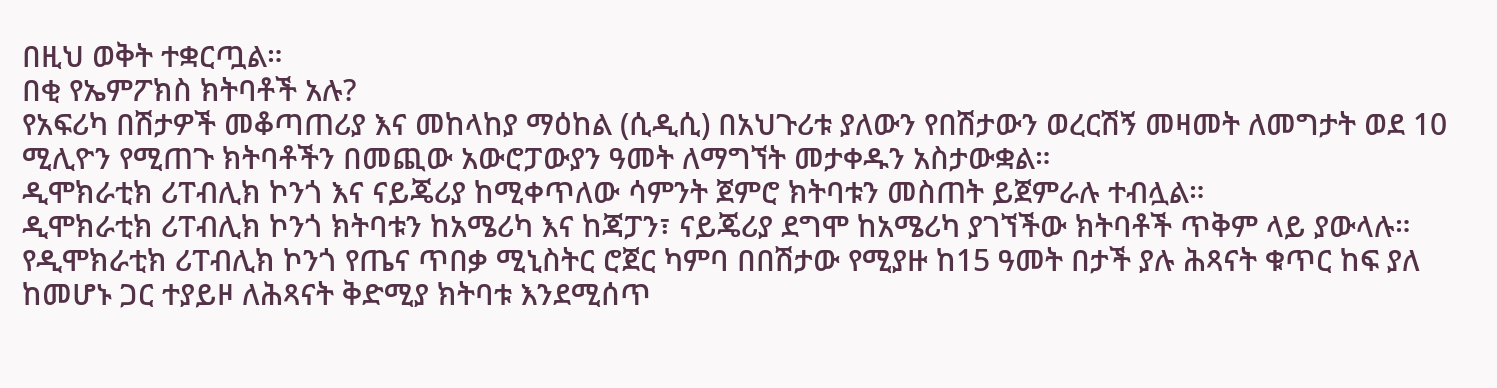በዚህ ወቅት ተቋርጧል።
በቂ የኤምፖክስ ክትባቶች አሉ?
የአፍሪካ በሽታዎች መቆጣጠሪያ እና መከላከያ ማዕከል (ሲዲሲ) በአህጉሪቱ ያለውን የበሽታውን ወረርሽኝ መዛመት ለመግታት ወደ 10 ሚሊዮን የሚጠጉ ክትባቶችን በመጪው አውሮፓውያን ዓመት ለማግኘት መታቀዱን አስታውቋል።
ዲሞክራቲክ ሪፐብሊክ ኮንጎ እና ናይጄሪያ ከሚቀጥለው ሳምንት ጀምሮ ክትባቱን መስጠት ይጀምራሉ ተብሏል።
ዲሞክራቲክ ሪፐብሊክ ኮንጎ ክትባቱን ከአሜሪካ እና ከጃፓን፣ ናይጄሪያ ደግሞ ከአሜሪካ ያገኘችው ክትባቶች ጥቅም ላይ ያውላሉ።
የዲሞክራቲክ ሪፐብሊክ ኮንጎ የጤና ጥበቃ ሚኒስትር ሮጀር ካምባ በበሽታው የሚያዙ ከ15 ዓመት በታች ያሉ ሕጻናት ቁጥር ከፍ ያለ ከመሆኑ ጋር ተያይዞ ለሕጻናት ቅድሚያ ክትባቱ እንደሚሰጥ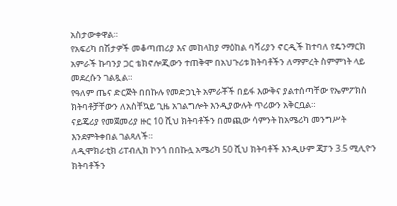አስታውቀዋል።
የአፍሪካ በሽታዎች መቆጣጠሪያ እና መከላከያ ማዕከል ባቫሪያን ኖርዲች ከተባለ የዴንማርክ አምራች ኩባንያ ጋር ቴክኖሎጂውን ተጠቅሞ በአህጉሪቱ ክትባቶችን ለማምረት ስምምነት ላይ መደረሱን ገልጿል።
የዓለም ጤና ድርጅት በበኩሉ የመድኃኒት አምራቾች በይፋ እውቅና ያልተሰጣቸው የኤምፖክስ ክትባቶቻቸውን ለአስቸኳይ ጊዜ አገልግሎት እንዲያውሉት ጥሪውን አቅርቧል።
ናይጄሪያ የመጀመሪያ ዙር 10 ሺህ ክትባቶችን በመጪው ሳምንት ከአሜሪካ መንግሥት እንደምትቀበል ገልጻለች።
ለዲሞክራቲክ ሪፐብሊክ ኮንጎ በበኩሏ አሜሪካ 50 ሺህ ክትባቶች እንዲሁም ጃፓን 3.5 ሚሊዮን ክትባቶችን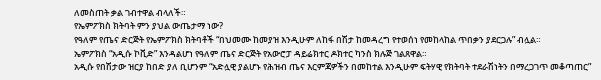ለመስጠት ቃል ገብተዋል ብላለች።
የኤምፖክስ ክትባት ምን ያህል ውጤታማ ነው?
የዓለም የጤና ድርጅት የኤምፖክስ ክትባቶች “በህመሙ ከመያዝ እንዲሁም ለከፋ በሽታ ከመዳረግ የተወሰነ የመከላከል ጥበቃን ያደርጋሉ” ብሏል።
ኤምፖክስ “አዲሱ ኮቪድ” እንዳልሆነ የዓለም ጤና ድርጅት የአውሮፓ ዳይሬክተር ዶክተር ካንስ ክሉጅ ገልጸዋል።
አዲሱ የበሽታው ዝርያ ከበድ ያለ ቢሆንም “አድሏዊ ያልሆኑ የሕዝብ ጤና እርምጃዎችን በመከተል እንዲሁም ፍትሃዊ የክትባት ተደራሽነትን በማረጋገጥ መቆጣጠር”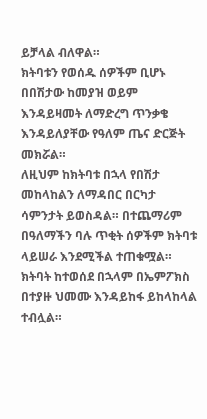ይቻላል ብለዋል።
ክትባቱን የወሰዱ ሰዎችም ቢሆኑ በበሽታው ከመያዝ ወይም እንዳይዛመት ለማድረግ ጥንቃቄ እንዳይለያቸው የዓለም ጤና ድርጅት መክሯል።
ለዚህም ከክትባቱ በኋላ የበሽታ መከላከልን ለማዳበር በርካታ ሳምንታት ይወስዳል። በተጨማሪም በዓለማችን ባሉ ጥቂት ሰዎችም ክትባቱ ላይሠራ እንደሚችል ተጠቁሟል።
ክትባት ከተወሰደ በኋላም በኤምፖክስ በተያዙ ህመሙ እንዳይከፋ ይከላከላል ተብሏል።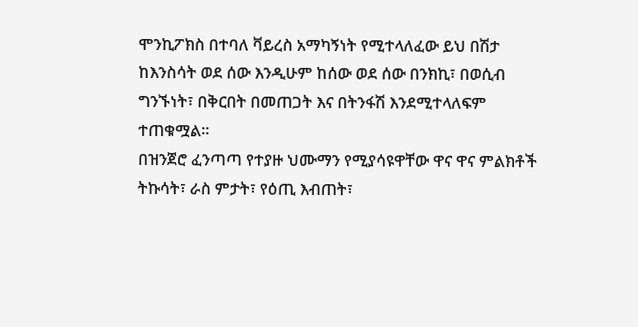ሞንኪፖክስ በተባለ ቫይረስ አማካኝነት የሚተላለፈው ይህ በሽታ ከእንስሳት ወደ ሰው እንዲሁም ከሰው ወደ ሰው በንክኪ፣ በወሲብ ግንኙነት፣ በቅርበት በመጠጋት እና በትንፋሽ እንደሚተላለፍም ተጠቁሟል።
በዝንጀሮ ፈንጣጣ የተያዙ ህሙማን የሚያሳዩዋቸው ዋና ዋና ምልክቶች ትኩሳት፣ ራስ ምታት፣ የዕጢ እብጠት፣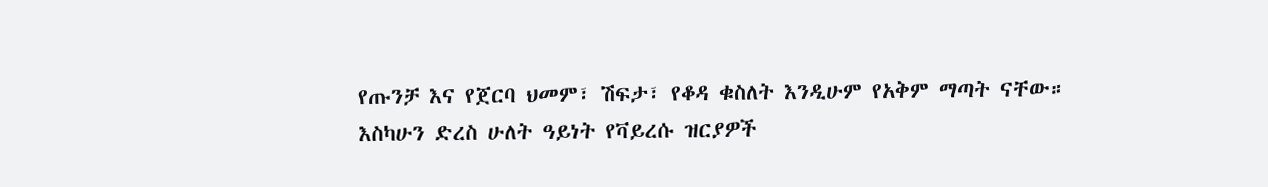የጡንቻ እና የጀርባ ህመም፣ ሽፍታ፣ የቆዳ ቁስለት እንዲሁም የአቅም ማጣት ናቸው።
እስካሁን ድረስ ሁለት ዓይነት የቫይረሱ ዝርያዎች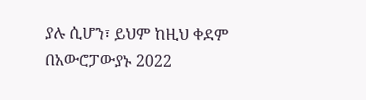ያሉ ሲሆን፣ ይህም ከዚህ ቀደም በአውሮፓውያኑ 2022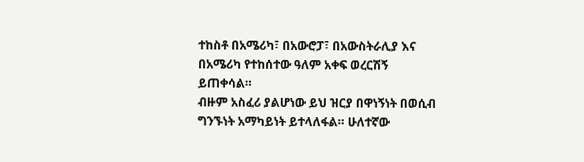ተከስቶ በአሜሪካ፣ በአውሮፓ፣ በአውስትራሊያ እና በአሜሪካ የተከሰተው ዓለም አቀፍ ወረርሽኝ ይጠቀሳል።
ብዙም አስፈሪ ያልሆነው ይህ ዝርያ በዋነኝነት በወሲብ ግንኙነት አማካይነት ይተላለፋል። ሁለተኛው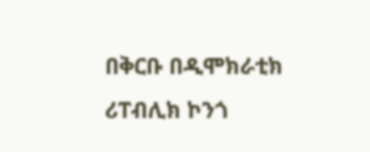በቅርቡ በዲሞክራቲክ ሪፐብሊክ ኮንጎ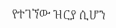የተገኘው ዝርያ ሲሆን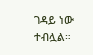ገዳይ ነው ተብሏል።